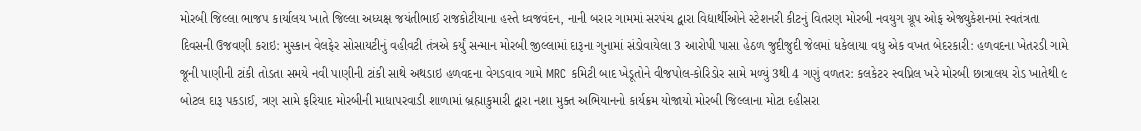મોરબી જિલ્લા ભાજપ કાર્યાલય ખાતે જિલ્લા અધ્યક્ષ જયંતીભાઈ રાજકોટીયાના હસ્તે ધ્વજવંદન, નાની બરાર ગામમાં સરપંચ દ્વારા વિદ્યાર્થીઓને સ્ટેશનરી કીટનું વિતરણ મોરબી નવયુગ ગ્રૂપ ઓફ એજ્યુકેશનમાં સ્વતંત્રતા દિવસની ઉજવણી કરાઇ: મુસ્કાન વેલફેર સોસાયટીનું વહીવટી તંત્રએ કર્યું સન્માન મોરબી જીલ્લામાં દારૂના ગુનામાં સંડોવાયેલા 3 આરોપી પાસા હેઠળ જુદીજુદી જેલમાં ધકેલાયા વધુ એક વખત બેદરકારી: હળવદના ખેતરડી ગામે જૂની પાણીની ટાંકી તોડતા સમયે નવી પાણીની ટાંકી સાથે અથડાઇ હળવદના વેગડવાવ ગામે MRC કમિટી બાદ ખેડૂતોને વીજપોલ-કોરિડોર સામે મળ્યું 3થી 4 ગણું વળતર: કલકેટર સ્વપ્નિલ ખરે મોરબી છાત્રાલય રોડ ખાતેથી ૯ બોટલ દારૂ પકડાઈ, ત્રણ સામે ફરિયાદ મોરબીની માધાપરવાડી શાળામાં બ્રહ્માકુમારી દ્વારા નશા મુક્ત અભિયાનનો કાર્યક્રમ યોજાયો મોરબી જિલ્લાના મોટા દહીસરા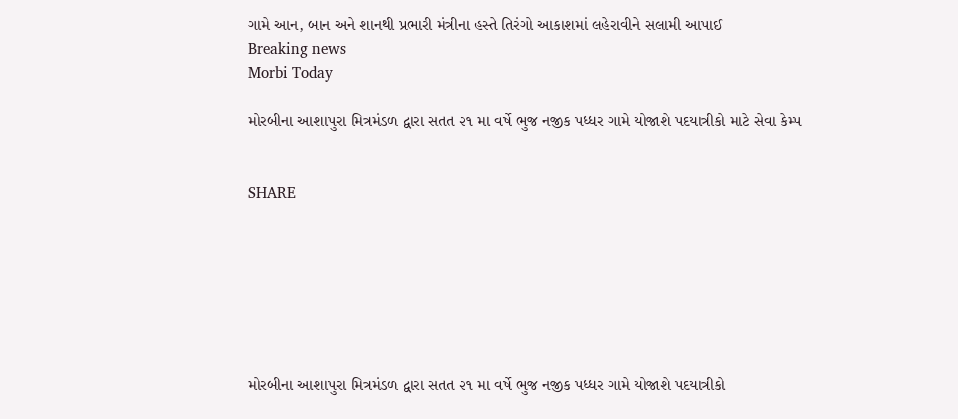ગામે આન, બાન અને શાનથી પ્રભારી મંત્રીના હસ્તે તિરંગો આકાશમાં લહેરાવીને સલામી આપાઈ
Breaking news
Morbi Today

મોરબીના આશાપુરા મિત્રમંડળ દ્વારા સતત ૨૧ મા વર્ષે ભુજ નજીક પધ્ધર ગામે યોજાશે પદયાત્રીકો માટે સેવા કેમ્પ


SHARE







મોરબીના આશાપુરા મિત્રમંડળ દ્વારા સતત ૨૧ મા વર્ષે ભુજ નજીક પધ્ધર ગામે યોજાશે પદયાત્રીકો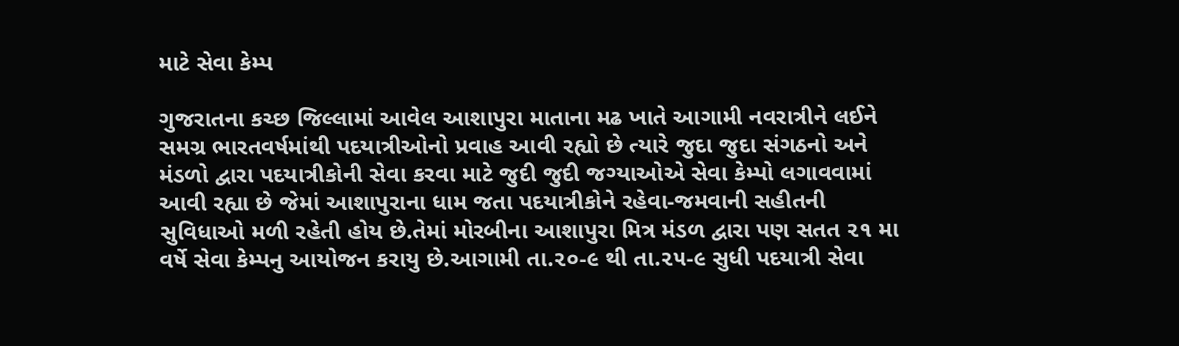માટે સેવા કેમ્પ

ગુજરાતના કચ્છ જિલ્લામાં આવેલ આશાપુરા માતાના મઢ ખાતે આગામી નવરાત્રીને લઈને સમગ્ર ભારતવર્ષમાંથી પદયાત્રીઓનો પ્રવાહ આવી રહ્યો છે ત્યારે જુદા જુદા સંગઠનો અને મંડળો દ્વારા પદયાત્રીકોની સેવા કરવા માટે જુદી જુદી જગ્યાઓએ સેવા કેમ્પો લગાવવામાં આવી રહ્યા છે જેમાં આશાપુરાના ધામ જતા પદયાત્રીકોને રહેવા-જમવાની સહીતની સુવિધાઓ મળી રહેતી હોય છે.તેમાં મોરબીના આશાપુરા મિત્ર મંડળ દ્વારા પણ સતત ૨૧ મા વર્ષે સેવા કેમ્પનુ આયોજન કરાયુ છે.આગામી તા.૨૦-૯ થી તા.૨૫-૯ સુધી પદયાત્રી સેવા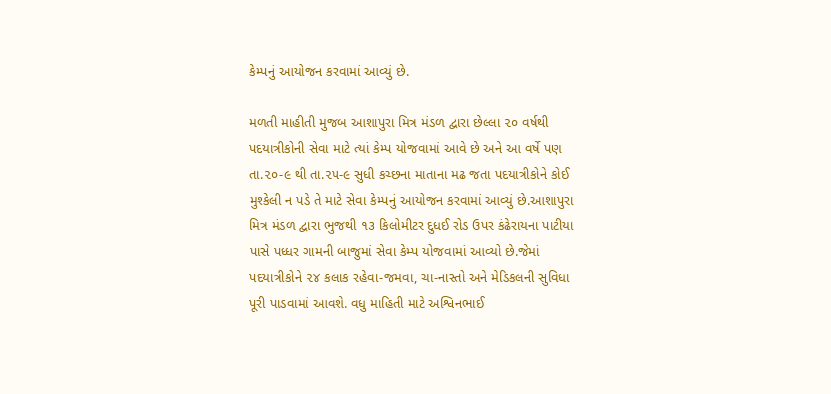કેમ્પનું આયોજન કરવામાં આવ્યું છે.

મળતી માહીતી મુજબ આશાપુરા મિત્ર મંડળ દ્વારા છેલ્લા ૨૦ વર્ષથી પદયાત્રીકોની સેવા માટે ત્યાં કેમ્પ યોજવામાં આવે છે અને આ વર્ષે પણ તા.૨૦-૯ થી તા.૨૫-૯ સુધી કચ્છના માતાના મઢ જતા પદયાત્રીકોને કોઈ મુશ્કેલી ન પડે તે માટે સેવા કેમ્પનું આયોજન કરવામાં આવ્યું છે.આશાપુરા મિત્ર મંડળ દ્વારા ભુજથી ૧૩ કિલોમીટર દુધઈ રોડ ઉપર કંઢેરાયના પાટીયા પાસે પધ્ધર ગામની બાજુમાં સેવા કેમ્પ યોજવામાં આવ્યો છે.જેમાં પદયાત્રીકોને ૨૪ કલાક રહેવા-જમવા, ચા-નાસ્તો અને મેડિકલની સુવિધા પૂરી પાડવામાં આવશે. વધુ માહિતી માટે અશ્વિનભાઈ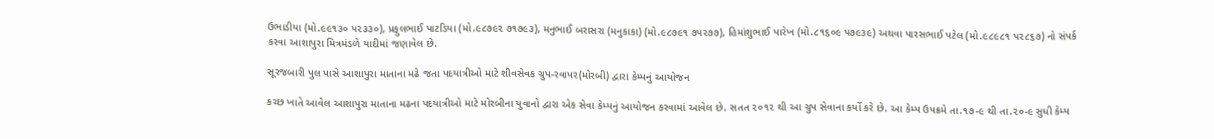ઉભાડીયા (મો.૯૯૧૩૦ ૫૨૩૩૦), પ્રફુલભાઈ પાટડિયા (મો.૯૮૭૯૨ ૭૧૭૯૩), મનુભાઈ બરાસરા (મનુકાકા) (મો.૯૮૭૯૧ ૭૫૨૭૭), હિમાંશુભાઈ પારેખ (મો.૮૧૬૦૯ ૫૭૯૩૯) અથવા પારસભાઈ પટેલ (મો.૯૮૯૮૧ ૫૨૮૬૭) નો સંપર્ક કરવા આશાપુરા મિત્રમંડળે યાદીમાં જણાવેલ છે.

સૂરજબારી પુલ પાસે આશાપુરા માતાના મઢે જતા પદયાત્રીઓ માટે શીવસેવક ગ્રુપ-રવાપર(મોરબી) દ્વારા કેમ્પનું આયોજન

કચ્છ ખાતે આવેલ આશાપુરા માતાના મઢના પદયાત્રીઓ માટે મોરબીના યુવાનો દ્વારા એક સેવા કેમ્પનું આયોજન કરવામાં આવેલ છે. સતત ૨૦૧૨ થી આ ગ્રુપ સેવાના કર્યો કરે છે. આ કેમ્પ ઉપક્રમે તા.૧૭-૯ થી તા.૨૦-૯ સુધી કેમ્પ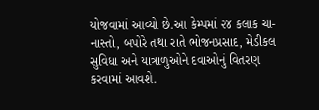યોજવામાં આવ્યો છે.આ કેમ્પમાં ૨૪ કલાક ચા-નાસ્તો, બપોરે તથા રાતે ભોજનપ્રસાદ, મેડીકલ સુવિધા અને યાત્રાળુઓને દવાઓનું વિતરણ કરવામાં આવશે.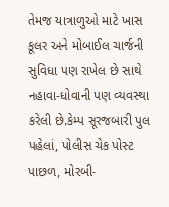તેમજ યાત્રાળુઓ માટે ખાસ કૂલર અને મોબાઈલ ચાર્જની સુવિધા પણ રાખેલ છે સાથે નહાવા-ધોવાની પણ વ્યવસ્થા કરેલી છે.કેમ્પ સૂરજબારી પુલ પહેલાં, પોલીસ ચેક પોસ્ટ પાછળ, મોરબી-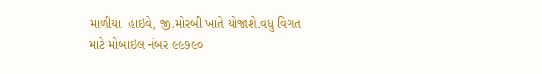માળીયા  હાઇવે, જી.મોરબી ખાતે યોજાશે.વધુ વિગત માટે મોબાઇલ નંબર ૯૯૭૯૦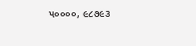૫૦૦૦૦, ૯૮૭૯૩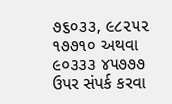૭૬૦૩૩, ૯૮૨૫૨ ૧૭૭૧૦ અથવા ૯૦૩૩૩ ૪૫૭૭૭ ઉપર સંપર્ક કરવા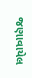જણાવાયેલ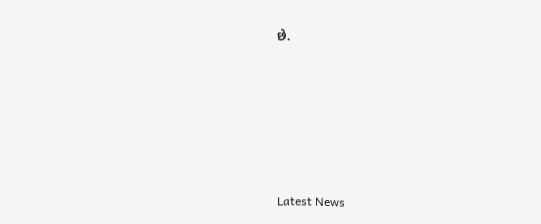છે.






Latest News